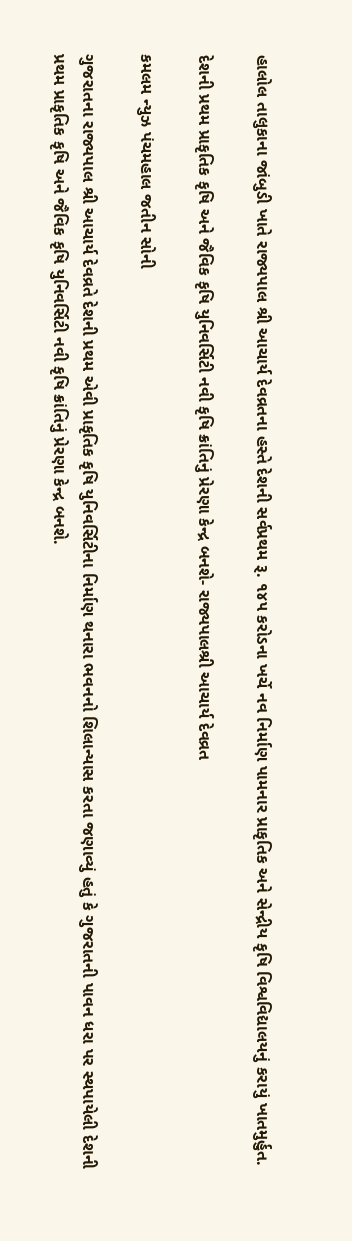હાલોલ તાલુકાના જાંબુડી ખાતે રાજ્યપાલ શ્રી આચાર્ય દેવવ્રતના હસ્તે દેશની સર્વપ્રથમ રૂ. ૧૪૫ કરોડના ખર્ચે નવ નિર્માણ પામનાર પ્રાકૃતિક અને સેન્દ્રીય કૃષિ વિશ્વવિદ્યાલયનું કરાયું ખાતમુર્હુત.

દેશની પ્રથમ પ્રાકૃતિક કૃષિ અને જૈવિક કૃષિ યુનિવર્સિટી નવી કૃષિ ક્રાંતિનું પ્રેરણા કેન્દ્ર બનશે- રાજ્યપાલશ્રી આચાર્ય દેવવ્રત

કમલમ ન્યુઝ પંચમહાલ જતીન સોની

ગુજરાતના રાજ્યપાલ શ્રી આચાર્ય દેવવ્રતે દેશની પ્રથમ એવી પ્રાકૃતિક કૃષિ યુનિવર્સિટીના નિર્માણ થનારા ભવનનો શિલાન્યાસ કરતા જણાવ્યું હતું કે ગુજરાતની પાવન ધરા પર સ્થપાયેલી દેશની પ્રથમ પ્રાકૃતિક કૃષિ અને જૈવિક કૃષિ યુનિવર્સિટી નવી કૃષિ ક્રાંતિનું પ્રેરણા કેન્દ્ર બનશે.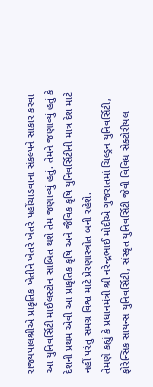રાજ્યપાલશ્રીએ પ્રાકૃતિક ખેતીને ખેતરે ખેતરે પહોંચાડવાના સંકલ્પને સાકાર કરવા આ યુનિવર્સિટી માઈલસ્ટોન સાબિત થશે તેમ જણાવ્યું હતું. તેમને જણાવ્યું હતું કે દેશની પ્રથમ એવી આ પ્રાકૃતિક કૃષિ અને જૈવિક કૃષિ યુનિવર્સિટીની માત્ર દેશ માટે નહીં પરંતુ સમગ્ર વિશ્વ માટે પ્રેરણાસ્ત્રોત બની રહેશે.
તેમણે કહ્યું કે પ્રધાનમંત્રી શ્રી નરેન્દ્રભાઈ મોદીએ ગુજરાતમાં ચિલ્ડ્રન યુનિવર્સિટી, ફોરેન્સિક સાયન્સ યુનિવર્સિટી, સંસ્કૃત યુનિવર્સિટી જેવી વિવિધ સેક્ટોરીયલ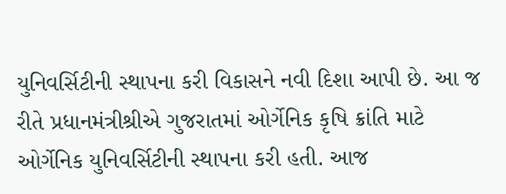યુનિવર્સિટીની સ્થાપના કરી વિકાસને નવી દિશા આપી છે. આ જ રીતે પ્રધાનમંત્રીશ્રીએ ગુજરાતમાં ઓર્ગેનિક કૃષિ ક્રાંતિ માટે ઓર્ગેનિક યુનિવર્સિટીની સ્થાપના કરી હતી. આજ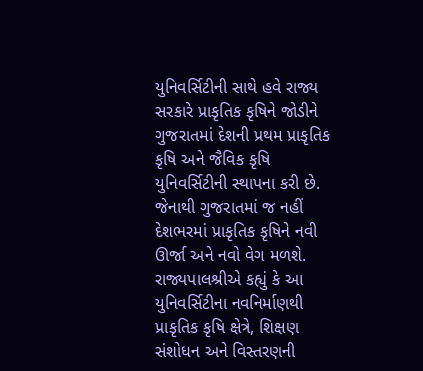યુનિવર્સિટીની સાથે હવે રાજ્ય સરકારે પ્રાકૃતિક કૃષિને જોડીને ગુજરાતમાં દેશની પ્રથમ પ્રાકૃતિક કૃષિ અને જૈવિક કૃષિ યુનિવર્સિટીની સ્થાપના કરી છે. જેનાથી ગુજરાતમાં જ નહીં દેશભરમાં પ્રાકૃતિક કૃષિને નવી ઊર્જા અને નવો વેગ મળશે.
રાજ્યપાલશ્રીએ કહ્યું કે આ યુનિવર્સિટીના નવનિર્માણથી પ્રાકૃતિક કૃષિ ક્ષેત્રે, શિક્ષણ સંશોધન અને વિસ્તરણની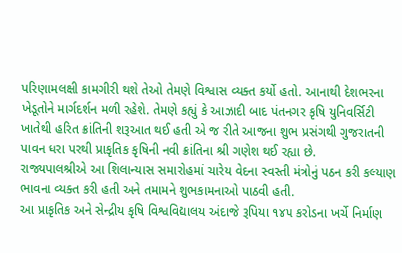પરિણામલક્ષી કામગીરી થશે તેઓ તેમણે વિશ્વાસ વ્યક્ત કર્યો હતો. આનાથી દેશભરના ખેડૂતોને માર્ગદર્શન મળી રહેશે. તેમણે કહ્યું કે આઝાદી બાદ પંતનગર કૃષિ યુનિવર્સિટી ખાતેથી હરિત ક્રાંતિની શરૂઆત થઈ હતી એ જ રીતે આજના શુભ પ્રસંગથી ગુજરાતની પાવન ધરા પરથી પ્રાકૃતિક કૃષિની નવી ક્રાંતિના શ્રી ગણેશ થઈ રહ્યા છે.
રાજ્યપાલશ્રીએ આ શિલાન્યાસ સમારોહમાં ચારેય વેદના સ્વસ્તી મંત્રોનું પઠન કરી કલ્યાણ ભાવના વ્યક્ત કરી હતી અને તમામને શુભકામનાઓ પાઠવી હતી.
આ પ્રાકૃતિક અને સેન્દ્રીય કૃષિ વિશ્વવિદ્યાલય અંદાજે રૂપિયા ૧૪૫ કરોડના ખર્ચે નિર્માણ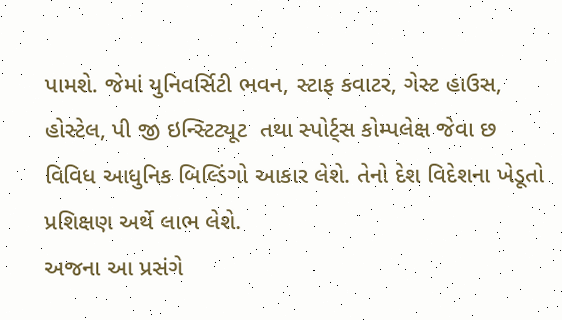પામશે. જેમાં યુનિવર્સિટી ભવન, સ્ટાફ કવાટર, ગેસ્ટ હાઉસ, હોસ્ટેલ, પી જી ઇન્સ્ટિટ્યૂટ  તથા સ્પોર્ટ્સ કોમ્પલેક્ષ જેવા છ વિવિધ આધુનિક બિલ્ડિંગો આકાર લેશે. તેનો દેશ વિદેશના ખેડૂતો પ્રશિક્ષણ અર્થે લાભ લેશે.
અજના આ પ્રસંગે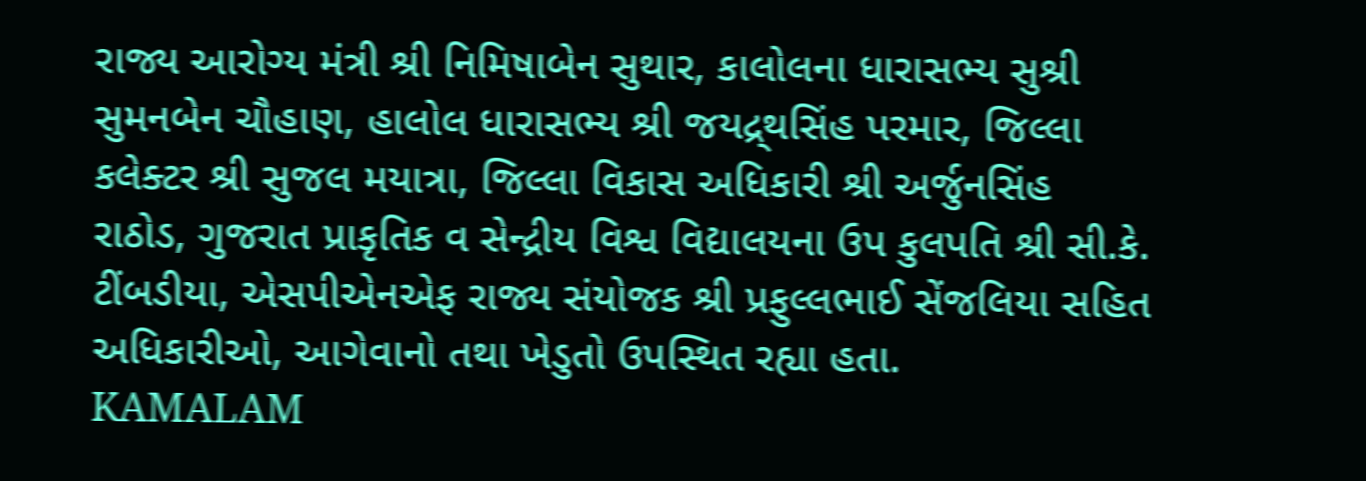રાજ્ય આરોગ્ય મંત્રી શ્રી નિમિષાબેન સુથાર, કાલોલના ધારાસભ્ય સુશ્રી સુમનબેન ચૌહાણ, હાલોલ ધારાસભ્ય શ્રી જયદ્ર્થસિંહ પરમાર, જિલ્લા કલેક્ટર શ્રી સુજલ મયાત્રા, જિલ્લા વિકાસ અધિકારી શ્રી અર્જુનસિંહ રાઠોડ, ગુજરાત પ્રાકૃતિક વ સેન્દ્રીય વિશ્વ વિદ્યાલયના ઉપ કુલપતિ શ્રી સી.કે. ટીંબડીયા, એસપીએનએફ રાજ્ય સંયોજક શ્રી પ્રફુલ્લભાઈ સેંજલિયા સહિત અધિકારીઓ, આગેવાનો તથા ખેડુતો ઉપસ્થિત રહ્યા હતા.
KAMALAM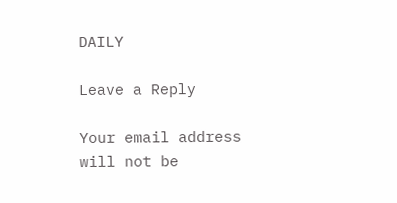DAILY

Leave a Reply

Your email address will not be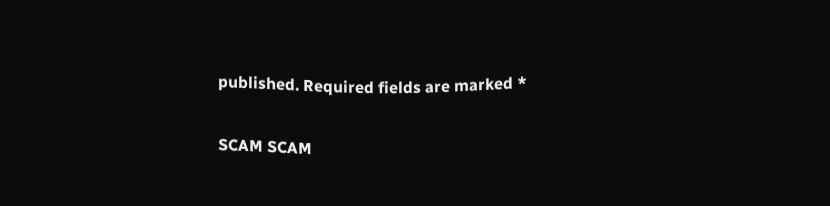published. Required fields are marked *

SCAM SCAM